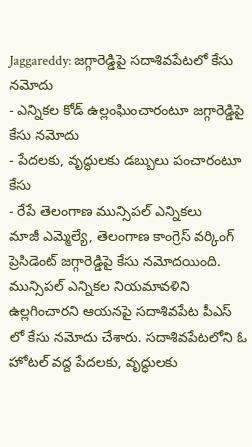Jaggareddy: జగ్గారెడ్డిపై సదాశివపేటలో కేసు నమోదు
- ఎన్నికల కోడ్ ఉల్లంఘించారంటూ జగ్గారెడ్డిపై కేసు నమోదు
- పేదలకు, వృద్ధులకు డబ్బులు పంచారంటూ కేసు
- రేపే తెలంగాణ మున్సిపల్ ఎన్నికలు
మాజీ ఎమ్మెల్యే, తెలంగాణ కాంగ్రెస్ వర్కింగ్ ప్రెసిడెంట్ జగ్గారెడ్డిపై కేసు నమోదయింది. మున్సిపల్ ఎన్నికల నియమావళిని ఉల్లగించారని ఆయనపై సదాశివపేట పీఎస్ లో కేసు నమోదు చేశారు. సదాశివపేటలోని ఓ హోటల్ వద్ద పేదలకు, వృద్ధులకు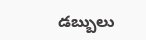డబ్బులు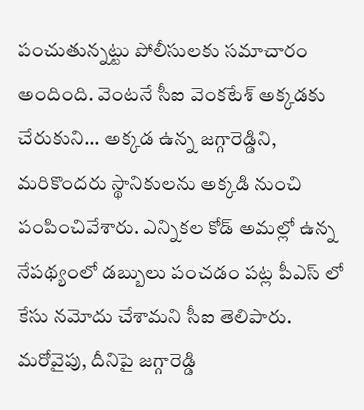పంచుతున్నట్టు పోలీసులకు సమాచారం అందింది. వెంటనే సీఐ వెంకటేశ్ అక్కడకు చేరుకుని... అక్కడ ఉన్న జగ్గారెడ్డిని, మరికొందరు స్థానికులను అక్కడి నుంచి పంపించివేశారు. ఎన్నికల కోడ్ అమల్లో ఉన్న నేపథ్యంలో డబ్బులు పంచడం పట్ల పీఎస్ లో కేసు నమోదు చేశామని సీఐ తెలిపారు.
మరోవైపు, దీనిపై జగ్గారెడ్డి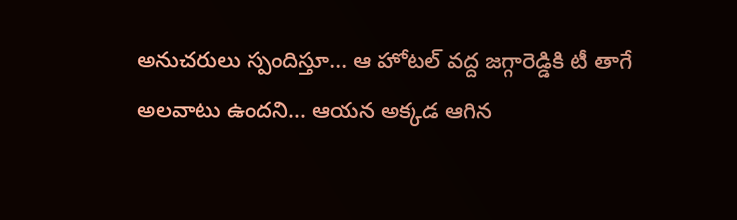అనుచరులు స్పందిస్తూ... ఆ హోటల్ వద్ద జగ్గారెడ్డికి టీ తాగే అలవాటు ఉందని... ఆయన అక్కడ ఆగిన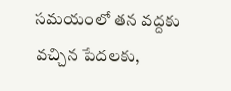సమయంలో తన వద్దకు వచ్చిన పేదలకు,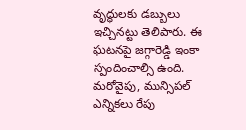వృద్ధులకు డబ్బులు ఇచ్చినట్టు తెలిపారు. ఈ ఘటనపై జగ్గారెడ్డి ఇంకా స్పందించాల్సి ఉంది.
మరోవైపు, మున్సిపల్ ఎన్నికలు రేపు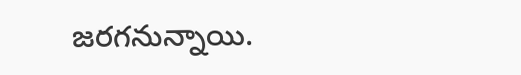జరగనున్నాయి.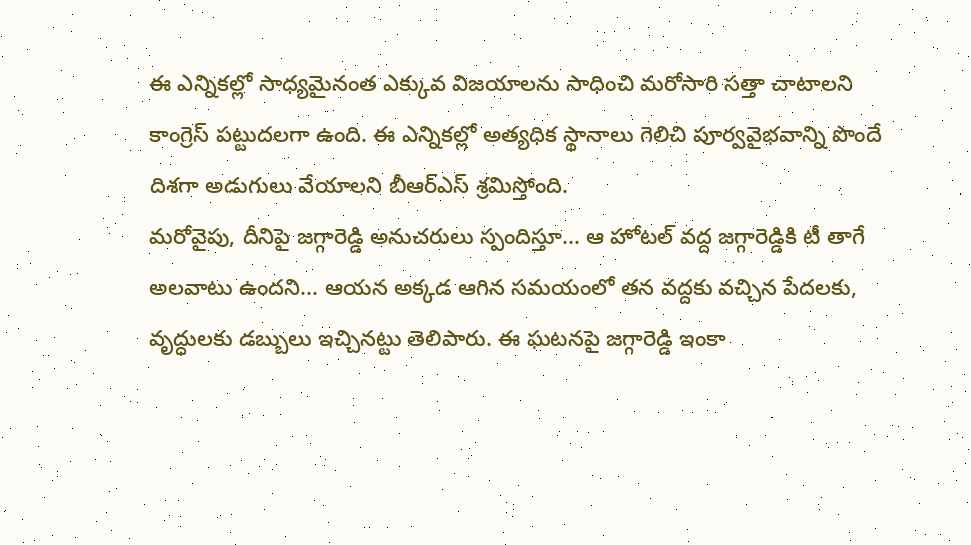ఈ ఎన్నికల్లో సాధ్యమైనంత ఎక్కువ విజయాలను సాధించి మరోసారి సత్తా చాటాలని కాంగ్రెస్ పట్టుదలగా ఉంది. ఈ ఎన్నికల్లో అత్యధిక స్థానాలు గెలిచి పూర్వవైభవాన్ని పొందే దిశగా అడుగులు వేయాలని బీఆర్ఎస్ శ్రమిస్తోంది.
మరోవైపు, దీనిపై జగ్గారెడ్డి అనుచరులు స్పందిస్తూ... ఆ హోటల్ వద్ద జగ్గారెడ్డికి టీ తాగే అలవాటు ఉందని... ఆయన అక్కడ ఆగిన సమయంలో తన వద్దకు వచ్చిన పేదలకు, వృద్ధులకు డబ్బులు ఇచ్చినట్టు తెలిపారు. ఈ ఘటనపై జగ్గారెడ్డి ఇంకా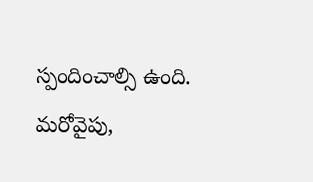స్పందించాల్సి ఉంది.
మరోవైపు,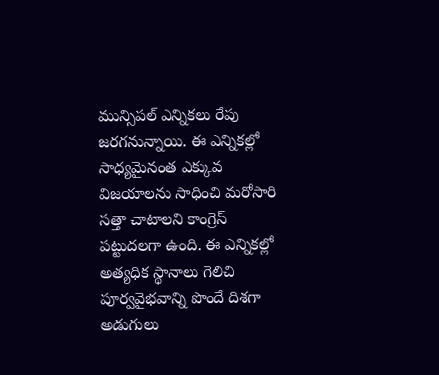మున్సిపల్ ఎన్నికలు రేపు జరగనున్నాయి. ఈ ఎన్నికల్లో సాధ్యమైనంత ఎక్కువ విజయాలను సాధించి మరోసారి సత్తా చాటాలని కాంగ్రెస్ పట్టుదలగా ఉంది. ఈ ఎన్నికల్లో అత్యధిక స్థానాలు గెలిచి పూర్వవైభవాన్ని పొందే దిశగా అడుగులు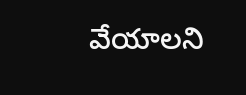వేయాలని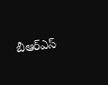బీఆర్ఎస్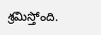శ్రమిస్తోంది.